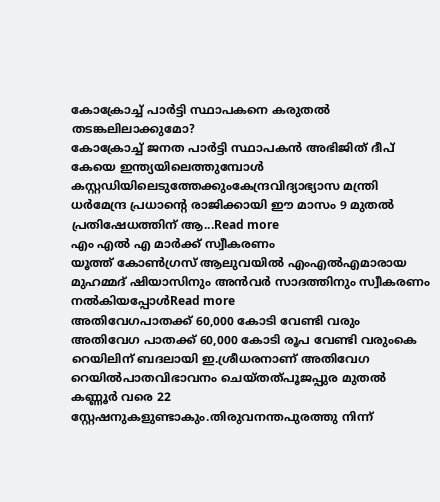കോക്രോച്ച് പാർട്ടി സ്ഥാപകനെ കരുതൽ തടങ്കലിലാക്കുമോ?
കോക്രോച്ച് ജനത പാർട്ടി സ്ഥാപകൻ അഭിജിത് ദീപ് കേയെ ഇന്ത്യയിലെത്തുമ്പോൾ കസ്റ്റഡിയിലെടുത്തേക്കുംകേന്ദ്രവിദ്യാഭ്യാസ മന്ത്രി ധർമേന്ദ്ര പ്രധാന്റെ രാജിക്കായി ഈ മാസം 9 മുതൽ പ്രതിഷേധത്തിന് ആ...Read more
എം എൽ എ മാർക്ക് സ്വീകരണം
യൂത്ത് കോൺഗ്രസ് ആലുവയിൽ എംഎൽഎമാരായ മുഹമ്മദ് ഷിയാസിനും അൻവർ സാദത്തിനും സ്വീകരണം നൽകിയപ്പോൾRead more
അതിവേഗപാതക്ക് 60,000 കോടി വേണ്ടി വരും
അതിവേഗ പാതക്ക് 60,000 കോടി രൂപ വേണ്ടി വരുംകെ റെയിലിന് ബദലായി ഇ.ശ്രീധരനാണ് അതിവേഗ റെയിൽപാതവിഭാവനം ചെയ്തത്പൂജപ്പുര മുതൽ കണ്ണൂർ വരെ 22 സ്റ്റേഷനുകളുണ്ടാകും.തിരുവനന്തപുരത്തു നിന്ന്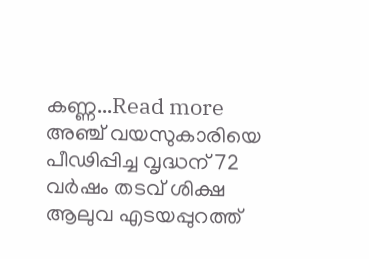കണ്ണ...Read more
അഞ്ച് വയസുകാരിയെ പീഢിപ്പിച്ച വൃദ്ധന് 72 വർഷം തടവ് ശിക്ഷ
ആലുവ എടയപ്പുറത്ത്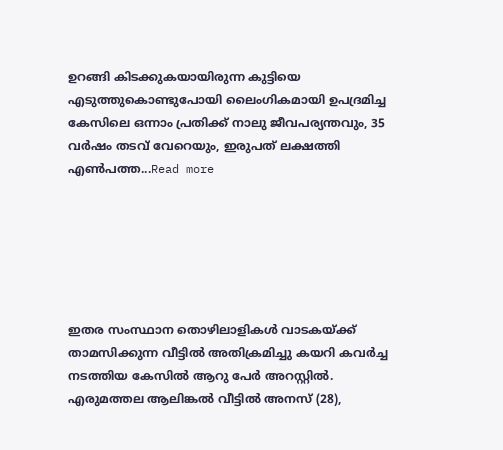ഉറങ്ങി കിടക്കുകയായിരുന്ന കുട്ടിയെ എടുത്തുകൊണ്ടുപോയി ലൈംഗികമായി ഉപദ്രമിച്ച കേസിലെ ഒന്നാം പ്രതിക്ക് നാലു ജീവപര്യന്തവും, 35 വർഷം തടവ് വേറെയും, ഇരുപത് ലക്ഷത്തി എൺപത്ത...Read more






ഇതര സംസ്ഥാന തൊഴിലാളികൾ വാടകയ്ക്ക് താമസിക്കുന്ന വീട്ടിൽ അതിക്രമിച്ചു കയറി കവർച്ച നടത്തിയ കേസിൽ ആറു പേർ അറസ്റ്റിൽ. എരുമത്തല ആലിങ്കൽ വീട്ടിൽ അനസ് (28),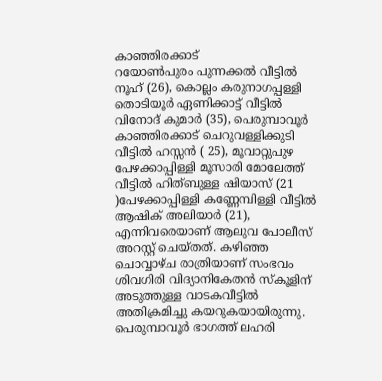കാഞ്ഞിരക്കാട്
റയോൺപുരം പുന്നക്കൽ വീട്ടിൽ നൂഹ് (26), കൊല്ലം കരുനാഗപ്പള്ളി തൊടിയൂർ ഏണിക്കാട്ട് വീട്ടിൽ വിനോദ് കുമാർ (35), പെരുമ്പാവൂർ കാഞ്ഞിരക്കാട് ചെറുവള്ളിക്കുടി വീട്ടിൽ ഹസ്സൻ ( 25), മൂവാറ്റുപുഴ പേഴക്കാപ്പിള്ളി മൂസാരി മോലേത്ത് വീട്ടിൽ ഹിത്ബുള്ള ഷിയാസ് (21 )പേഴക്കാപ്പിള്ളി കണ്ണേമ്പിള്ളി വീട്ടിൽ ആഷിക് അലിയാർ (21), എന്നിവരെയാണ് ആലുവ പോലീസ് അറസ്റ്റ് ചെയ്തത്. കഴിഞ്ഞ ചൊവ്വാഴ്ച രാത്രിയാണ് സംഭവം ശിവഗിരി വിദ്യാനികേതൻ സ്കൂളിന് അടുത്തുള്ള വാടകവീട്ടിൽ അതിക്രമിച്ചു കയറുകയായിരുന്നു. പെരുമ്പാവൂർ ഭാഗത്ത് ലഹരി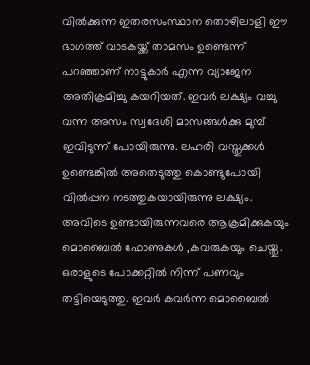വിൽക്കുന്ന ഇതരസംസ്ഥാന തൊഴിലാളി ഈ ഭാഗത്ത് വാടകയ്ക്ക് താമസം ഉണ്ടെന്ന് പറഞ്ഞാണ് നാട്ടുകാർ എന്ന വ്യാജേന അതിക്രമിച്ചു കയറിയത്. ഇവർ ലക്ഷ്യം വച്ചു വന്ന അസം സ്വദേശി മാസങ്ങൾക്കു മുമ്പ് ഇവിടുന്ന് പോയിരുന്നു. ലഹരി വസ്തുക്കൾ ഉണ്ടെങ്കിൽ അതെടുത്തു കൊണ്ടുപോയി വിൽപ്പന നടത്തുകയായിരുന്നു ലക്ഷ്യം.
അവിടെ ഉണ്ടായിരുന്നവരെ ആക്രമിക്കുകയും മൊബൈൽ ഫോണുകൾ ,കവരുകയും ചെയ്തു. ഒരാളുടെ പോക്കറ്റിൽ നിന്ന് പണവും തട്ടിയെടുത്തു. ഇവർ കവർന്ന മൊബൈൽ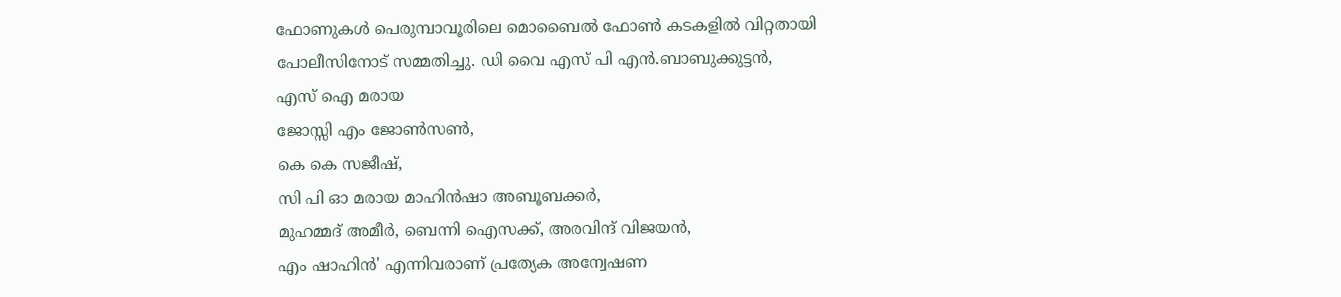ഫോണുകൾ പെരുമ്പാവൂരിലെ മൊബൈൽ ഫോൺ കടകളിൽ വിറ്റതായി പോലീസിനോട് സമ്മതിച്ചു. ഡി വൈ എസ് പി എൻ.ബാബുക്കുട്ടൻ,
എസ് ഐ മരായ
ജോസ്സി എം ജോൺസൺ,
കെ കെ സജീഷ്,
സി പി ഓ മരായ മാഹിൻഷാ അബൂബക്കർ,
മുഹമ്മദ് അമീർ, ബെന്നി ഐസക്ക്, അരവിന്ദ് വിജയൻ,
എം ഷാഹിൻ' എന്നിവരാണ് പ്രത്യേക അന്വേഷണ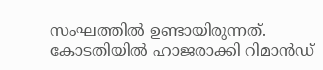സംഘത്തിൽ ഉണ്ടായിരുന്നത്. കോടതിയിൽ ഹാജരാക്കി റിമാൻഡ്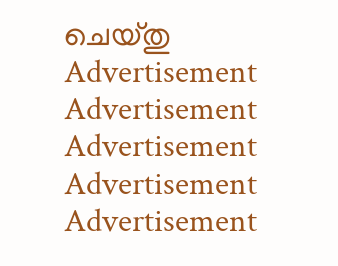ചെയ്തു
Advertisement
Advertisement
Advertisement
Advertisement
Advertisement